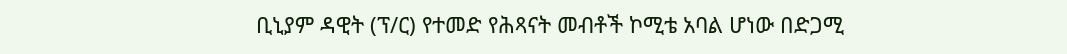ቢኒያም ዳዊት (ፕ/ር) የተመድ የሕጻናት መብቶች ኮሚቴ አባል ሆነው በድጋሚ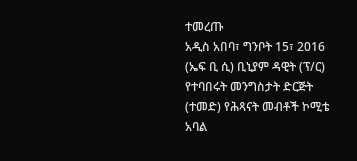ተመረጡ
አዲስ አበባ፣ ግንቦት 15፣ 2016 (ኤፍ ቢ ሲ) ቢኒያም ዳዊት (ፕ/ር) የተባበሩት መንግስታት ድርጅት (ተመድ) የሕጻናት መብቶች ኮሚቴ አባል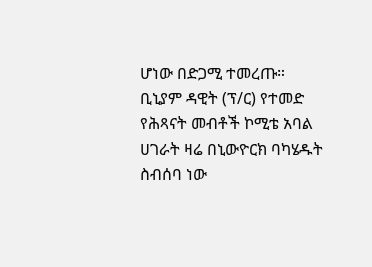ሆነው በድጋሚ ተመረጡ።
ቢኒያም ዳዊት (ፕ/ር) የተመድ የሕጻናት መብቶች ኮሚቴ አባል ሀገራት ዛሬ በኒውዮርክ ባካሄዱት ስብሰባ ነው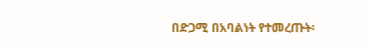በድጋሚ በአባልነት የተመረጡት፡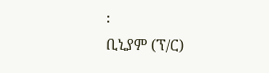፡
ቢኒያም (ፕ/ር)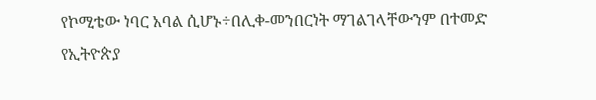የኮሚቴው ነባር አባል ሲሆኑ÷በሊቀ-መንበርነት ማገልገላቸውንም በተመድ የኢትዮጵያ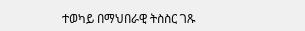ተወካይ በማህበራዊ ትስስር ገጹ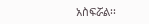አስፍሯል፡፡